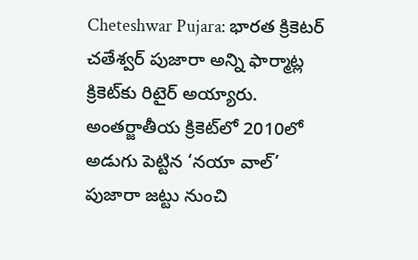Cheteshwar Pujara: భారత క్రికెటర్ చతేశ్వర్ పుజారా అన్ని ఫార్మాట్ల క్రికెట్‌కు రిటైర్ అయ్యారు. అంతర్జాతీయ క్రికెట్‌లో 2010లో అడుగు పెట్టిన ‘నయా వాల్’ పుజారా జట్టు నుంచి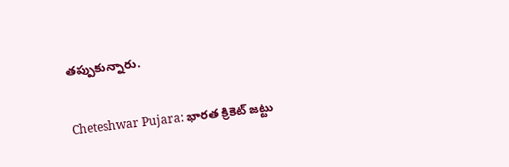తప్పుకున్నారు.

Cheteshwar Pujara: భారత క్రికెట్‌ జట్టు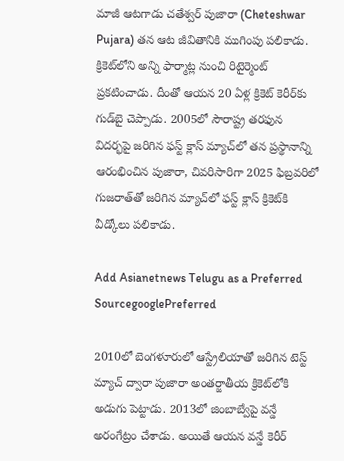మాజీ ఆటగాడు చతేశ్వర్ పుజారా (Cheteshwar Pujara) తన ఆట జీవితానికి ముగింపు పలికాడు. క్రికెట్‌లోని అన్ని ఫార్మాట్ల నుంచి రిటైర్మెంట్‌ ప్రకటించాడు. దీంతో ఆయన 20 ఏళ్ల క్రికెట్ కెరీర్‌కు గుడ్‌బై చెప్పాడు. 2005లో సౌరాష్ట్ర తరఫున విదర్భపై జరిగిన ఫస్ట్ క్లాస్ మ్యాచ్‌లో తన ప్రస్థానాన్ని ఆరంభించిన పుజారా, చివరిసారిగా 2025 ఫిబ్రవరిలో గుజరాత్‌తో జరిగిన మ్యాచ్‌లో ఫస్ట్ క్లాస్ క్రికెట్‌కి వీడ్కోలు పలికాడు.

Add Asianetnews Telugu as a Preferred SourcegooglePreferred

2010లో బెంగళూరులో ఆస్ట్రేలియాతో జరిగిన టెస్ట్ మ్యాచ్ ద్వారా పుజారా అంతర్జాతీయ క్రికెట్‌లోకి అడుగు పెట్టాడు. 2013లో జింబాబ్వేపై వన్డే అరంగేట్రం చేశాడు. అయితే ఆయన వన్డే కెరీర్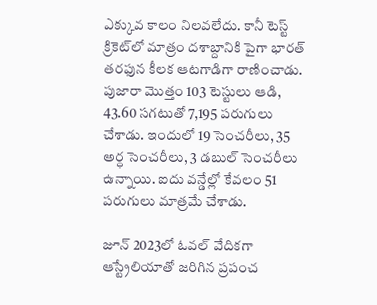ఎక్కువ కాలం నిలవలేదు. కానీ టెస్ట్ క్రికెట్‌లో మాత్రం దశాబ్దానికి పైగా భారత్ తరఫున కీలక ఆటగాడిగా రాణించాడు. పుజారా మొత్తం 103 టెస్టులు ఆడి, 43.60 సగటుతో 7,195 పరుగులు చేశాడు. ఇందులో 19 సెంచరీలు, 35 అర్ధ సెంచరీలు, 3 డబుల్ సెంచరీలు ఉన్నాయి. ఐదు వన్డేల్లో కేవలం 51 పరుగులు మాత్రమే చేశాడు.

జూన్ 2023లో ఓవల్ వేదికగా ఆస్ట్రేలియాతో జరిగిన ప్రపంచ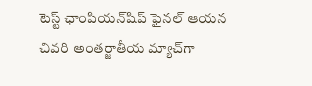టెస్ట్ ఛాంపియన్‌షిప్ ఫైనల్ ఆయన చివరి అంతర్జాతీయ మ్యాచ్‌గా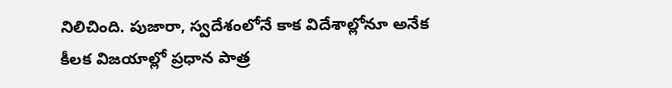నిలిచింది. పుజారా, స్వదేశంలోనే కాక విదేశాల్లోనూ అనేక కీలక విజయాల్లో ప్రధాన పాత్ర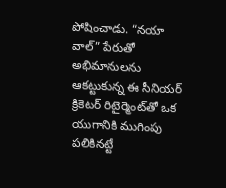పోషించాడు. “నయా వాల్” పేరుతో అభిమానులను ఆకట్టుకున్న ఈ సీనియర్ క్రికెటర్ రిటైర్మెంట్‌తో ఒక యుగానికి ముగింపు పలికినట్టే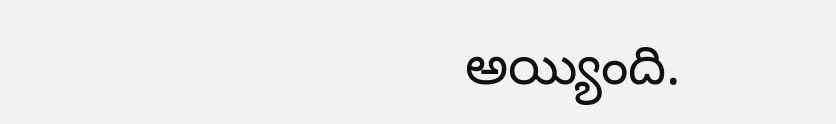అయ్యింది.